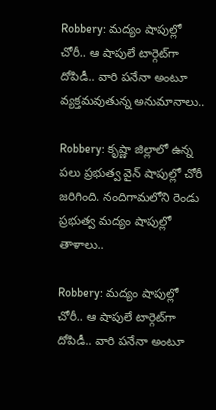Robbery: మద్యం షాపుల్లో చోరీ.. ఆ షాపులే టార్గెట్‌గా దోపిడీ.. వారి పనేనా అంటూ వ్యక్తమవుతున్న అనుమానాలు..

Robbery: కృష్ణా జిల్లాలో ఉన్న పలు ప్రభుత్వ వైన్ షాపుల్లో చోరీ జరిగింది. నందిగామలోని రెండు ప్రభుత్వ మద్యం షాపుల్లో తాళాలు..

Robbery: మద్యం షాపుల్లో చోరీ.. ఆ షాపులే టార్గెట్‌గా దోపిడీ.. వారి పనేనా అంటూ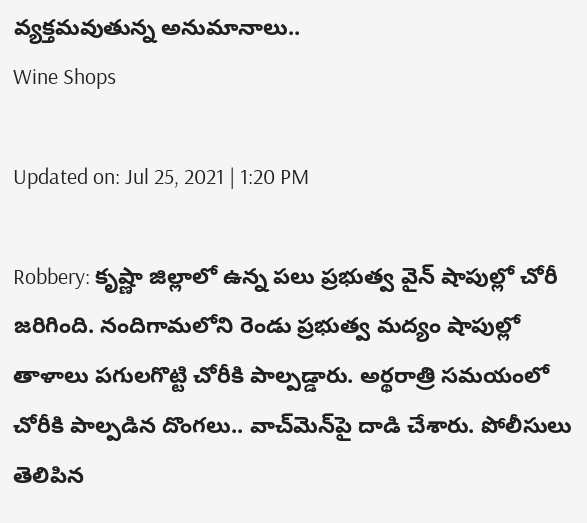వ్యక్తమవుతున్న అనుమానాలు..
Wine Shops

Updated on: Jul 25, 2021 | 1:20 PM

Robbery: కృష్ణా జిల్లాలో ఉన్న పలు ప్రభుత్వ వైన్ షాపుల్లో చోరీ జరిగింది. నందిగామలోని రెండు ప్రభుత్వ మద్యం షాపుల్లో తాళాలు పగులగొట్టి చోరీకి పాల్పడ్డారు. అర్థరాత్రి సమయంలో చోరీకి పాల్పడిన దొంగలు.. వాచ్‌మెన్‌పై దాడి చేశారు. పోలీసులు తెలిపిన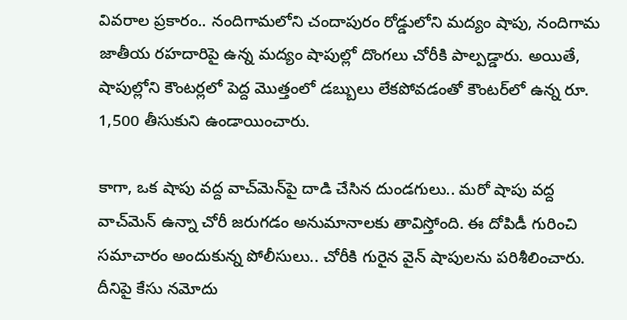వివరాల ప్రకారం.. నందిగామలోని చందాపురం రోడ్డులోని మద్యం షాపు, నందిగామ జాతీయ రహదారిపై ఉన్న మద్యం షాపుల్లో దొంగలు చోరీకి పాల్పడ్డారు. అయితే, షాపుల్లోని కౌంటర్లలో పెద్ద మొత్తంలో డబ్బులు లేకపోవడంతో కౌంటర్‌లో ఉన్న రూ. 1,500 తీసుకుని ఉండాయించారు.

కాగా, ఒక షాపు వద్ద వాచ్‌మెన్‌పై దాడి చేసిన దుండగులు.. మరో షాపు వద్ద వాచ్‌మెన్ ఉన్నా చోరీ జరుగడం అనుమానాలకు తావిస్తోంది. ఈ దోపిడీ గురించి సమాచారం అందుకున్న పోలీసులు.. చోరీకి గురైన వైన్ షాపులను పరిశీలించారు. దీనిపై కేసు నమోదు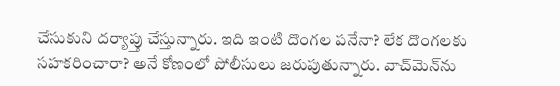చేసుకుని దర్యాప్తు చేస్తున్నారు. ఇది ఇంటి దొంగల పనేనా? లేక దొంగలకు సహకరించారా? అనే కోణంలో పోలీసులు జరుపుతున్నారు. వాచ్‌మెన్‌ను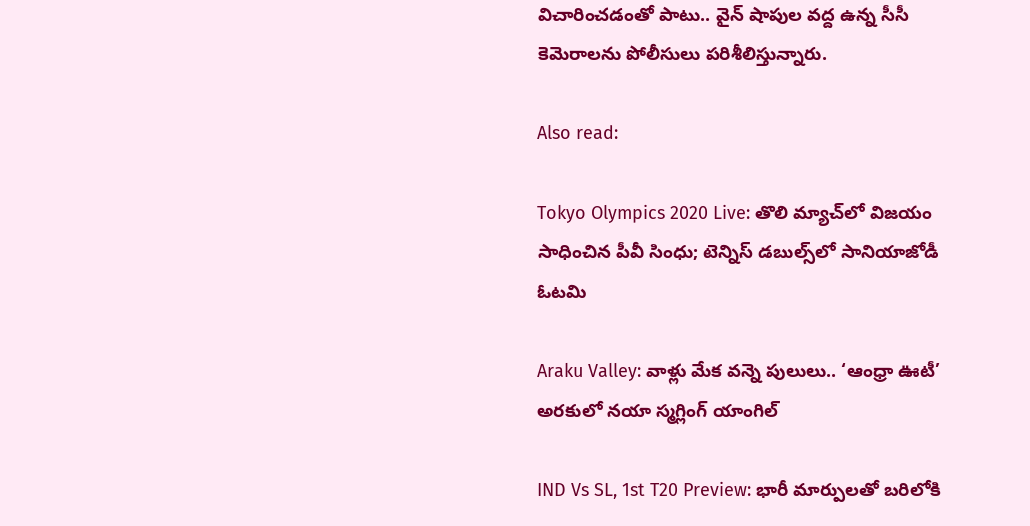విచారించడంతో పాటు.. వైన్ షాపుల వద్ద ఉన్న సీసీ కెమెరాలను పోలీసులు పరిశీలిస్తున్నారు.

Also read:

Tokyo Olympics 2020 Live: తొలి మ్యాచ్‌లో విజయం సాధించిన పీవీ సింధు; టెన్నిస్‌ డబుల్స్‌లో సానియాజోడీ ఓటమి

Araku Valley: వాళ్లు మేక వన్నె పులులు.. ‘ఆంధ్రా ఊటీ’ అరకులో నయా స్మగ్లింగ్ యాంగిల్

IND Vs SL, 1st T20 Preview: భారీ మార్పులతో బరిలోకి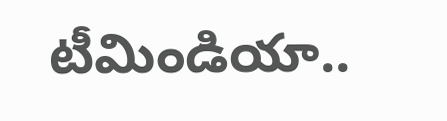టీమిండియా..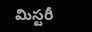మిస్టరీ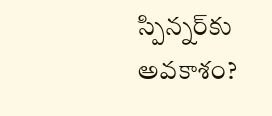స్పిన్నర్‌కు అవకాశం?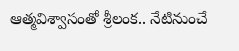ఆత్మవిశ్వాసంతో శ్రీలంక.. నేటినుంచే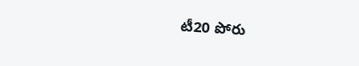టీ20 పోరు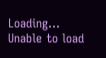Loading...
Unable to load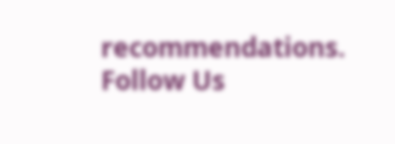recommendations.
Follow Us